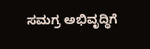ಸಮಗ್ರ ಅಭಿವೃದ್ಧಿಗೆ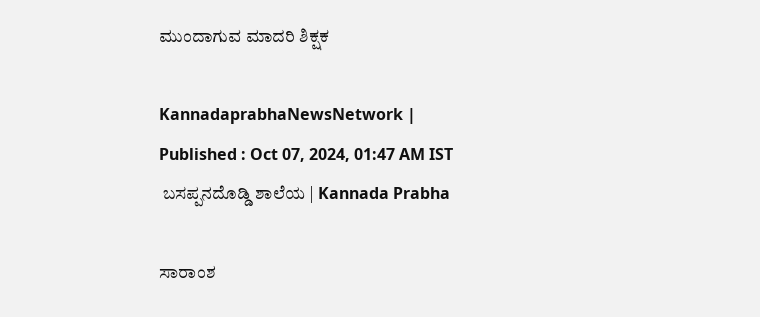ಮುಂದಾಗುವ ಮಾದರಿ ಶಿಕ್ಷಕ

KannadaprabhaNewsNetwork |
Published : Oct 07, 2024, 01:47 AM IST
 ಬಸಪ್ಪನದೊಡ್ಡಿ ಶಾಲೆಯ | Kannada Prabha

ಸಾರಾಂಶ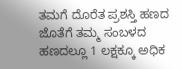ತಮಗೆ ದೊರೆತ ಪ್ರಶಸ್ತಿ ಹಣದ ಜೊತೆಗೆ ತಮ್ಮ ಸಂಬಳದ ಹಣದಲ್ಲೂ 1 ಲಕ್ಷಕ್ಕೂ ಅಧಿಕ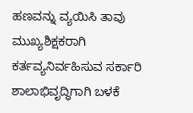ಹಣವನ್ನು ವ್ಯಯಿಸಿ ತಾವು ಮುಖ್ಯಶಿಕ್ಷಕರಾಗಿ ಕರ್ತವ್ಯನಿರ್ವಹಿಸುವ ಸರ್ಕಾರಿ ಶಾಲಾಭಿವೃದ್ಧಿಗಾಗಿ ಬಳಕೆ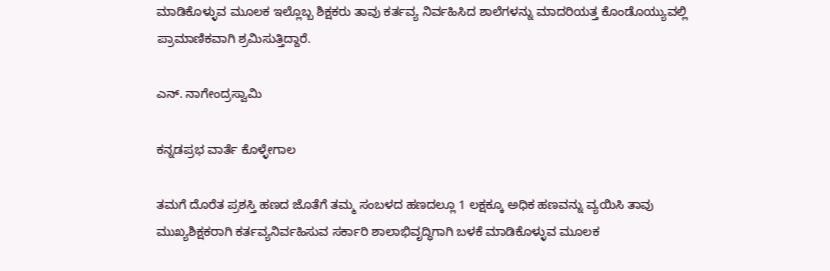ಮಾಡಿಕೊಳ್ಳುವ ಮೂಲಕ ಇಲ್ಲೊಬ್ಬ ಶಿಕ್ಷಕರು ತಾವು ಕರ್ತವ್ಯ ನಿರ್ವಹಿಸಿದ ಶಾಲೆಗಳನ್ನು ಮಾದರಿಯತ್ತ ಕೊಂಡೊಯ್ಯುವಲ್ಲಿ ಪ್ರಾಮಾಣಿಕವಾಗಿ ಶ್ರಮಿಸುತ್ತಿದ್ದಾರೆ.

ಎನ್. ನಾಗೇಂದ್ರಸ್ವಾಮಿ

ಕನ್ನಡಪ್ರಭ ವಾರ್ತೆ ಕೊಳ್ಳೇಗಾಲ

ತಮಗೆ ದೊರೆತ ಪ್ರಶಸ್ತಿ ಹಣದ ಜೊತೆಗೆ ತಮ್ಮ ಸಂಬಳದ ಹಣದಲ್ಲೂ 1 ಲಕ್ಷಕ್ಕೂ ಅಧಿಕ ಹಣವನ್ನು ವ್ಯಯಿಸಿ ತಾವು ಮುಖ್ಯಶಿಕ್ಷಕರಾಗಿ ಕರ್ತವ್ಯನಿರ್ವಹಿಸುವ ಸರ್ಕಾರಿ ಶಾಲಾಭಿವೃದ್ಧಿಗಾಗಿ ಬಳಕೆ ಮಾಡಿಕೊಳ್ಳುವ ಮೂಲಕ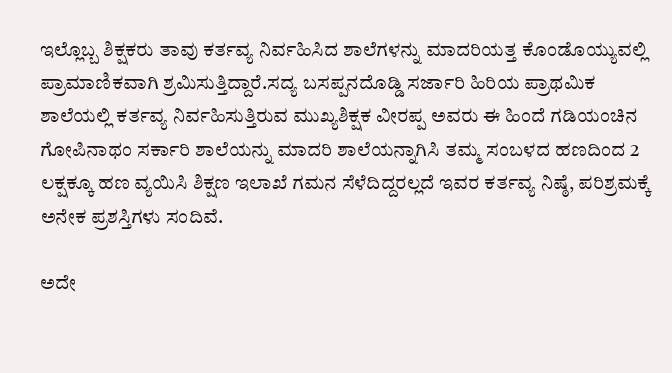ಇಲ್ಲೊಬ್ಬ ಶಿಕ್ಷಕರು ತಾವು ಕರ್ತವ್ಯ ನಿರ್ವಹಿಸಿದ ಶಾಲೆಗಳನ್ನು ಮಾದರಿಯತ್ತ ಕೊಂಡೊಯ್ಯುವಲ್ಲಿ ಪ್ರಾಮಾಣಿಕವಾಗಿ ಶ್ರಮಿಸುತ್ತಿದ್ದಾರೆ.ಸದ್ಯ ಬಸಪ್ಪನದೊಡ್ಡಿ ಸರ್ಜಾರಿ ಹಿರಿಯ ಪ್ರಾಥಮಿಕ ಶಾಲೆಯಲ್ಲಿ ಕರ್ತವ್ಯ ನಿರ್ವಹಿಸುತ್ತಿರುವ ಮುಖ್ಯಶಿಕ್ಷಕ ವೀರಪ್ಪ ಅವರು ಈ ಹಿಂದೆ ಗಡಿಯಂಚಿನ ಗೋಪಿನಾಥಂ ಸರ್ಕಾರಿ ಶಾಲೆಯನ್ನು ಮಾದರಿ ಶಾಲೆಯನ್ನಾಗಿಸಿ ತಮ್ಮ ಸಂಬಳದ ಹಣದಿಂದ 2 ಲಕ್ಷಕ್ಕೂ ಹಣ ವ್ಯಯಿಸಿ ಶಿಕ್ಷಣ ಇಲಾಖೆ ಗಮನ ಸೆಳೆದಿದ್ದರಲ್ಲದೆ ಇವರ ಕರ್ತವ್ಯ ನಿಷ್ಠೆ, ಪರಿಶ್ರಮಕ್ಕೆ ಅನೇಕ ಪ್ರಶಸ್ತಿಗಳು ಸಂದಿವೆ.

ಅದೇ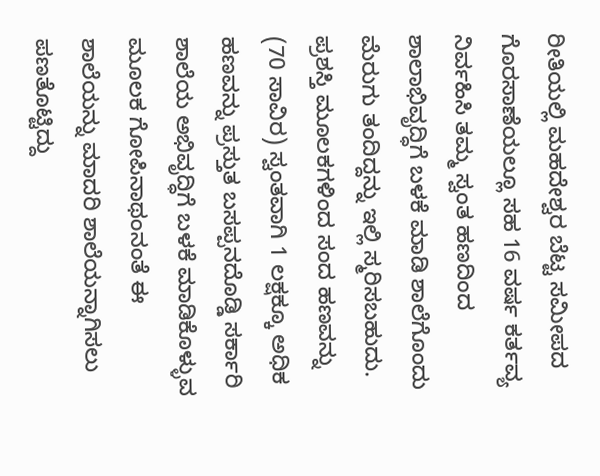ರೀತಿಯಲ್ಲಿ ಮಹದೇಶ್ವರ ಬೆಟ್ಟ ಸಮೀಪದ ಗೊರಸಾಣೆಯಲ್ಲೂ ಸಹ 16 ವರ್ಷ ಕರ್ತವ್ಯ ನಿರ್ವಹಿಸಿ ತಮ್ಮ ಸ್ವಂತ ಹಣದಿಂದ ಶಾಲಾಭಿವೃದ್ಧಿಗೆ ಬಳಕೆ ಮಾಡಿ ಶಾಲೆಗೊಂದು ಮೆರುಗು ತಂದಿದ್ದನ್ನು ಇಲ್ಲಿ ಸ್ಮರಿಸಬಹುದು. ಪ್ರಶಸ್ತಿ ಮೂಲಕಗಳಿಂದ ಸಂದ ಹಣವನ್ನು (70 ಸಾವಿರ) ಸ್ವಂತವಾಗಿ 1 ಲಕ್ಷಕ್ಕೂ ಅಧಿಕ ಹಣವನ್ನು ಪ್ರಸ್ತುತ ಬಸಪ್ಪನದೊಡ್ಡಿ ಸರ್ಕಾರಿ ಶಾಲೆಯ ಅಭಿವೃದ್ಧಿಗೆ ಬಳಕೆ ಮಾಡಿಕೊಳ್ಳುವ ಮೂಲಕ ಗೋಪಿನಾಥಂನಂತೆ ಈ ಶಾಲೆಯನ್ನು ಮಾದರಿ ಶಾಲೆಯನ್ನಾಗಿಸಲು ಪಣತೊಟ್ಟಿದ್ದು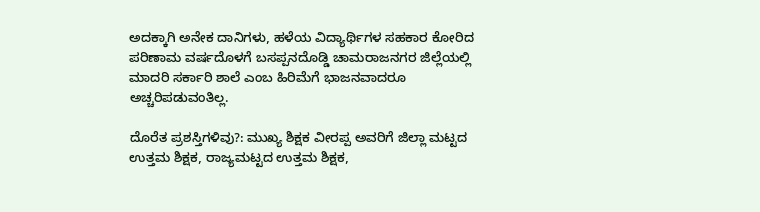ಅದಕ್ಕಾಗಿ ಅನೇಕ ದಾನಿಗಳು, ಹಳೆಯ ವಿದ್ಯಾರ್ಥಿಗಳ ಸಹಕಾರ ಕೋರಿದ ಪರಿಣಾಮ ವರ್ಷದೊಳಗೆ ಬಸಪ್ಪನದೊಡ್ಡಿ ಚಾಮರಾಜನಗರ ಜಿಲ್ಲೆಯಲ್ಲಿ ಮಾದರಿ ಸರ್ಕಾರಿ ಶಾಲೆ ಎಂಬ ಹಿರಿಮೆಗೆ ಭಾಜನವಾದರೂ ಅಚ್ಚರಿಪಡುವಂತಿಲ್ಲ.

ದೊರೆತ ಪ್ರಶಸ್ತಿಗಳಿವು?: ಮುಖ್ಯ ಶಿಕ್ಷಕ ವೀರಪ್ಪ ಅವರಿಗೆ ಜಿಲ್ಲಾ ಮಟ್ಟದ ಉತ್ತಮ ಶಿಕ್ಷಕ, ರಾಜ್ಯಮಟ್ಟದ ಉತ್ತಮ ಶಿಕ್ಷಕ,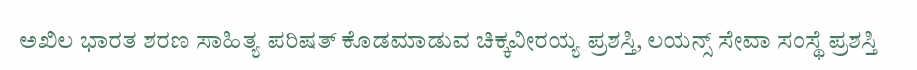ಅಖಿಲ ಭಾರತ ಶರಣ ಸಾಹಿತ್ಯ ಪರಿಷತ್ ಕೊಡಮಾಡುವ ಚಿಕ್ಕವೀರಯ್ಯ ಪ್ರಶಸ್ತಿ, ಲಯನ್ಸ್ ಸೇವಾ ಸಂಸ್ಥೆ ಪ್ರಶಸ್ತಿ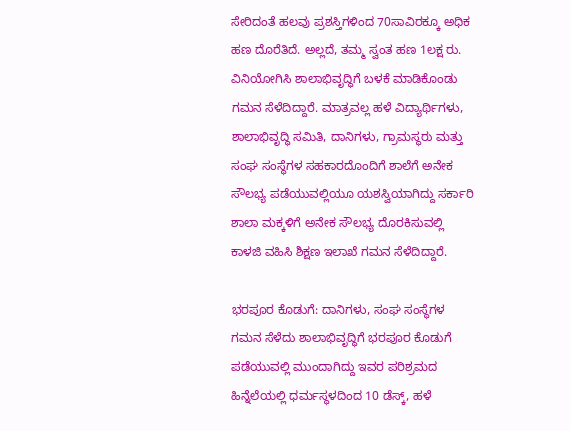ಸೇರಿದಂತೆ ಹಲವು ಪ್ರಶಸ್ತಿಗಳಿಂದ 70ಸಾವಿರಕ್ಕೂ ಅಧಿಕ ಹಣ ದೊರೆತಿದೆ. ಅಲ್ಲದೆ, ತಮ್ಮ ಸ್ವಂತ ಹಣ 1ಲಕ್ಷ ರು. ವಿನಿಯೋಗಿಸಿ ಶಾಲಾಭಿವೃದ್ಧಿಗೆ ಬಳಕೆ ಮಾಡಿಕೊಂಡು ಗಮನ ಸೆಳೆದಿದ್ದಾರೆ. ಮಾತ್ರವಲ್ಲ ಹಳೆ ವಿದ್ಯಾರ್ಥಿಗಳು, ಶಾಲಾಭಿವೃದ್ಧಿ ಸಮಿತಿ, ದಾನಿಗಳು, ಗ್ರಾಮಸ್ಥರು ಮತ್ತು ಸಂಘ ಸಂಸ್ಥೆಗಳ ಸಹಕಾರದೊಂದಿಗೆ ಶಾಲೆಗೆ ಅನೇಕ ಸೌಲಭ್ಯ ಪಡೆಯುವಲ್ಲಿಯೂ ಯಶಸ್ವಿಯಾಗಿದ್ದು ಸರ್ಕಾರಿ ಶಾಲಾ ಮಕ್ಕಳಿಗೆ ಅನೇಕ ಸೌಲಭ್ಯ ದೊರಕಿಸುವಲ್ಲಿ ಕಾಳಜಿ ವಹಿಸಿ ಶಿಕ್ಷಣ ಇಲಾಖೆ ಗಮನ ಸೆಳೆದಿದ್ದಾರೆ.

ಭರಪೂರ ಕೊಡುಗೆ: ದಾನಿಗಳು, ಸಂಘ ಸಂಸ್ಥೆಗಳ ಗಮನ ಸೆಳೆದು ಶಾಲಾಭಿವೃದ್ಧಿಗೆ ಭರಪೂರ ಕೊಡುಗೆ ಪಡೆಯುವಲ್ಲಿ ಮುಂದಾಗಿದ್ದು ಇವರ ಪರಿಶ್ರಮದ ಹಿನ್ನೆಲೆಯಲ್ಲಿ ಧರ್ಮಸ್ಥಳದಿಂದ 10 ಡೆಸ್ಕ್, ಹಳೆ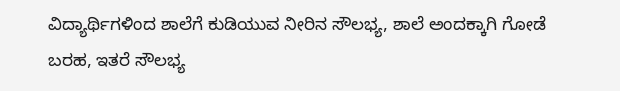ವಿದ್ಯಾರ್ಥಿಗಳಿಂದ ಶಾಲೆಗೆ ಕುಡಿಯುವ ನೀರಿನ ಸೌಲಭ್ಯ, ಶಾಲೆ ಅಂದಕ್ಕಾಗಿ ಗೋಡೆ ಬರಹ, ಇತರೆ ಸೌಲಭ್ಯ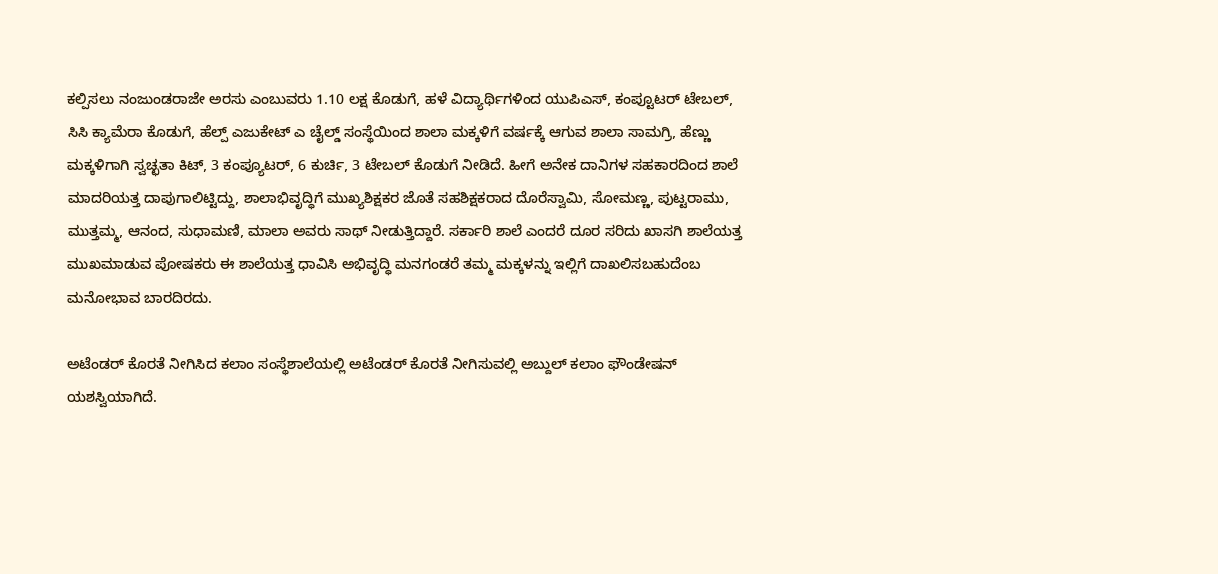ಕಲ್ಪಿಸಲು ನಂಜುಂಡರಾಜೇ ಅರಸು ಎಂಬುವರು 1.10 ಲಕ್ಷ ಕೊಡುಗೆ, ಹಳೆ ವಿದ್ಯಾರ್ಥಿಗಳಿಂದ ಯುಪಿಎಸ್, ಕಂಪ್ಟೂಟರ್ ಟೇಬಲ್, ಸಿಸಿ ಕ್ಯಾಮೆರಾ ಕೊಡುಗೆ, ಹೆಲ್ಪ್ ಎಜುಕೇಟ್ ಎ ಚೈಲ್ಡ್ ಸಂಸ್ಥೆಯಿಂದ ಶಾಲಾ ಮಕ್ಕಳಿಗೆ ವರ್ಷಕ್ಕೆ ಆಗುವ ಶಾಲಾ ಸಾಮಗ್ರಿ, ಹೆಣ್ಣು ಮಕ್ಕಳಿಗಾಗಿ ಸ್ವಚ್ಛತಾ ಕಿಟ್, 3 ಕಂಪ್ಯೂಟರ್‌, 6 ಕುರ್ಚಿ, 3 ಟೇಬಲ್ ಕೊಡುಗೆ ನೀಡಿದೆ. ಹೀಗೆ ಅನೇಕ ದಾನಿಗಳ ಸಹಕಾರದಿಂದ ಶಾಲೆ ಮಾದರಿಯತ್ತ ದಾಪುಗಾಲಿಟ್ಟಿದ್ದು, ಶಾಲಾಭಿವೃದ್ಧಿಗೆ ಮುಖ್ಯಶಿಕ್ಷಕರ ಜೊತೆ ಸಹಶಿಕ್ಷಕರಾದ ದೊರೆಸ್ವಾಮಿ, ಸೋಮಣ್ಣ, ಪುಟ್ಟರಾಮು, ಮುತ್ತಮ್ಮ, ಆನಂದ, ಸುಧಾಮಣಿ, ಮಾಲಾ ಅವರು ಸಾಥ್ ನೀಡುತ್ತಿದ್ದಾರೆ. ಸರ್ಕಾರಿ ಶಾಲೆ ಎಂದರೆ ದೂರ ಸರಿದು ಖಾಸಗಿ ಶಾಲೆಯತ್ತ ಮುಖಮಾಡುವ ಪೋಷಕರು ಈ ಶಾಲೆಯತ್ತ ಧಾವಿಸಿ ಅಭಿವೃದ್ಧಿ ಮನಗಂಡರೆ ತಮ್ಮ ಮಕ್ಕಳನ್ನು ಇಲ್ಲಿಗೆ ದಾಖಲಿಸಬಹುದೆಂಬ ಮನೋಭಾವ ಬಾರದಿರದು.

ಅಟೆಂಡರ್ ಕೊರತೆ ನೀಗಿಸಿದ ಕಲಾಂ ಸಂಸ್ಥೆಶಾಲೆಯಲ್ಲಿ ಅಟೆಂಡರ್ ಕೊರತೆ ನೀಗಿಸುವಲ್ಲಿ ಅಬ್ದುಲ್ ಕಲಾಂ ಫೌಂಡೇಷನ್ ಯಶಸ್ವಿಯಾಗಿದೆ.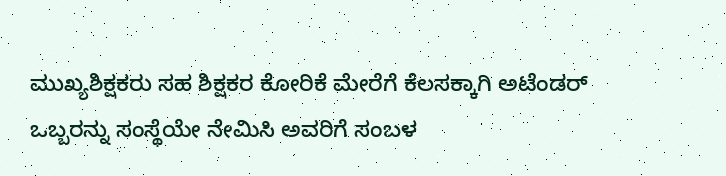ಮುಖ್ಯಶಿಕ್ಷಕರು ಸಹ ಶಿಕ್ಷಕರ ಕೋರಿಕೆ ಮೇರೆಗೆ ಕೆಲಸಕ್ಕಾಗಿ ಅಟೆಂಡರ್ ಒಬ್ಬರನ್ನು ಸಂಸ್ಥೆಯೇ ನೇಮಿಸಿ ಅವರಿಗೆ ಸಂಬಳ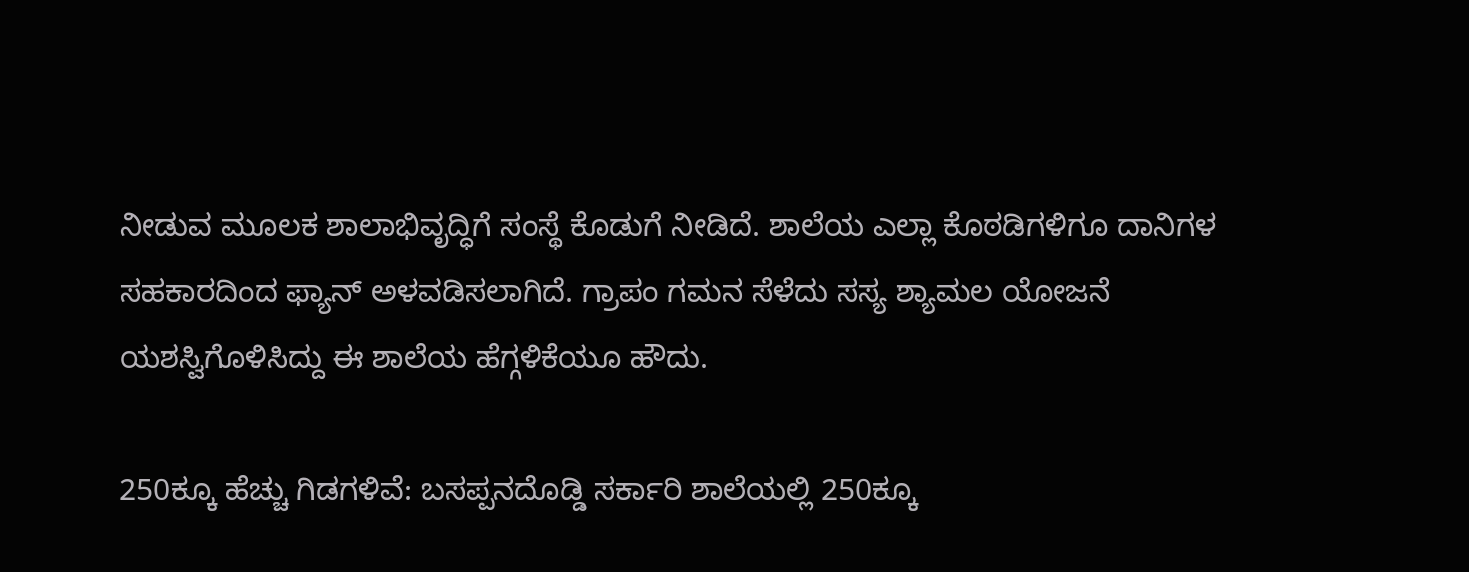ನೀಡುವ ಮೂಲಕ ಶಾಲಾಭಿವೃದ್ಧಿಗೆ ಸಂಸ್ಥೆ ಕೊಡುಗೆ ನೀಡಿದೆ. ಶಾಲೆಯ ಎಲ್ಲಾ ಕೊಠಡಿಗಳಿಗೂ ದಾನಿಗಳ ಸಹಕಾರದಿಂದ ಫ್ಯಾನ್ ಅಳವಡಿಸಲಾಗಿದೆ. ಗ್ರಾಪಂ ಗಮನ ಸೆಳೆದು ಸಸ್ಯ ಶ್ಯಾಮಲ ಯೋಜನೆ ಯಶಸ್ವಿಗೊಳಿಸಿದ್ದು ಈ ಶಾಲೆಯ ಹೆಗ್ಗಳಿಕೆಯೂ ಹೌದು.

250ಕ್ಕೂ ಹೆಚ್ಚು ಗಿಡಗಳಿವೆ: ಬಸಪ್ಪನದೊಡ್ಡಿ ಸರ್ಕಾರಿ ಶಾಲೆಯಲ್ಲಿ 250ಕ್ಕೂ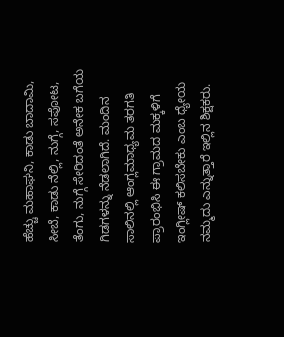ಹೆಚ್ಚು ಮಹಾಘನಿ, ಕಾಡು ಬಾದಾಮಿ, ಸೀಬೆ, ಕಾಡು ನೆಲ್ಲಿ, ನುಗ್ಗೆ, ಸಪೋಟ, ತೆಂಗು, ನುಗ್ಗೆ ಸೇರಿದಂತೆ ಅನೇಕ ಬಗೆಯ ಗಿಡಗಳನ್ನು ನೆಡಲಾಗಿದೆ. ಮಂದಿನ ಸಾಲಿನಲ್ಲಿ ಆಂಗ್ಲಮಾಧ್ಯಮ ತರಗತಿ ಪ್ರಾರಂಭಿಸಿ ಈ ಗ್ರಾಮದ ಮಕ್ಕಳಿಗೆ ಇಂಗ್ಲೀಷ್ ಕಲಿಸಬೇಕು ಎಂಬ ಧ್ಯೇಯ ನಮ್ಮದು ಎನ್ನುತ್ತಾರೆ ಇಲ್ಲಿನ ಶಿಕ್ಷಕರು.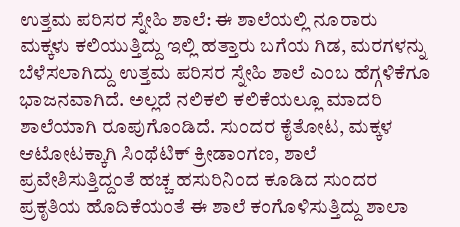ಉತ್ತಮ ಪರಿಸರ ಸ್ನೇಹಿ ಶಾಲೆ: ಈ ಶಾಲೆಯಲ್ಲಿ ನೂರಾರು ಮಕ್ಕಳು ಕಲಿಯುತ್ತಿದ್ದು ಇಲ್ಲಿ ಹತ್ತಾರು ಬಗೆಯ ಗಿಡ, ಮರಗಳನ್ನು ಬೆಳೆಸಲಾಗಿದ್ದು ಉತ್ತಮ ಪರಿಸರ ಸ್ನೇಹಿ ಶಾಲೆ ಎಂಬ ಹೆಗ್ಗಳಿಕೆಗೂ ಭಾಜನವಾಗಿದೆ. ಅಲ್ಲದೆ ನಲಿಕಲಿ ಕಲಿಕೆಯಲ್ಲೂ ಮಾದರಿ ಶಾಲೆಯಾಗಿ ರೂಪುಗೊಂಡಿದೆ. ಸುಂದರ ಕೈತೋಟ, ಮಕ್ಕಳ ಆಟೋಟಕ್ಕಾಗಿ ಸಿಂಥೆಟಿಕ್ ಕ್ರೀಡಾಂಗಣ, ಶಾಲೆ ಪ್ರವೇಶಿಸುತ್ತಿದ್ದಂತೆ ಹಚ್ಚ ಹಸುರಿನಿಂದ ಕೂಡಿದ ಸುಂದರ ಪ್ರಕೃತಿಯ ಹೊದಿಕೆಯಂತೆ ಈ ಶಾಲೆ ಕಂಗೊಳಿಸುತ್ತಿದ್ದು ಶಾಲಾ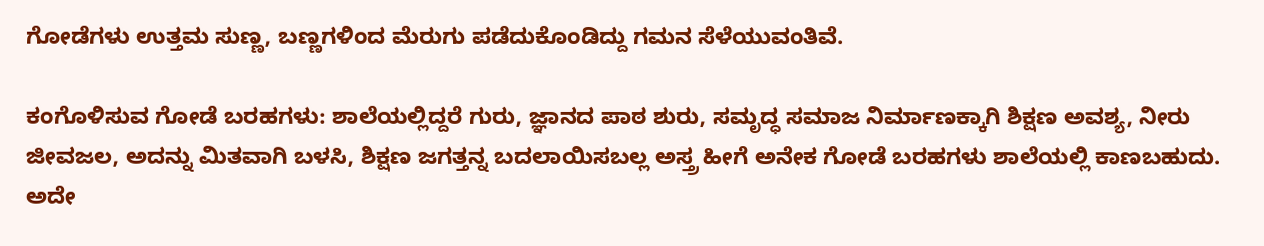ಗೋಡೆಗಳು ಉತ್ತಮ ಸುಣ್ಣ, ಬಣ್ಣಗಳಿಂದ ಮೆರುಗು ಪಡೆದುಕೊಂಡಿದ್ದು ಗಮನ ಸೆಳೆಯುವಂತಿವೆ.

ಕಂಗೊಳಿಸುವ ಗೋಡೆ ಬರಹಗಳು: ಶಾಲೆಯಲ್ಲಿದ್ದರೆ ಗುರು, ಜ್ಞಾನದ ಪಾಠ ಶುರು, ಸಮೃದ್ಧ ಸಮಾಜ ನಿರ್ಮಾಣಕ್ಕಾಗಿ ಶಿಕ್ಷಣ ಅವಶ್ಯ, ನೀರು ಜೀವಜಲ, ಅದನ್ನು ಮಿತವಾಗಿ ಬಳಸಿ, ಶಿಕ್ಷಣ ಜಗತ್ತನ್ನ ಬದಲಾಯಿಸಬಲ್ಲ ಅಸ್ತ್ರ ಹೀಗೆ ಅನೇಕ ಗೋಡೆ ಬರಹಗಳು ಶಾಲೆಯಲ್ಲಿ ಕಾಣಬಹುದು. ಅದೇ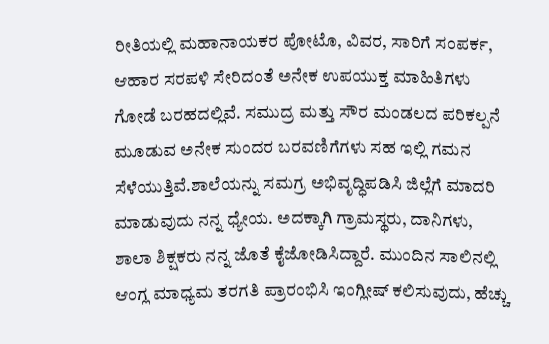ರೀತಿಯಲ್ಲಿ ಮಹಾನಾಯಕರ ಪೋಟೊ, ವಿವರ, ಸಾರಿಗೆ ಸಂಪರ್ಕ, ಆಹಾರ ಸರಪಳಿ ಸೇರಿದಂತೆ ಅನೇಕ ಉಪಯುಕ್ತ ಮಾಹಿತಿಗಳು ಗೋಡೆ ಬರಹದಲ್ಲಿವೆ. ಸಮುದ್ರ ಮತ್ತು ಸೌರ ಮಂಡಲದ ಪರಿಕಲ್ಪನೆ ಮೂಡುವ ಅನೇಕ ಸುಂದರ ಬರವಣಿಗೆಗಳು ಸಹ ಇಲ್ಲಿ ಗಮನ ಸೆಳೆಯುತ್ತಿವೆ.ಶಾಲೆಯನ್ನು ಸಮಗ್ರ ಅಭಿವೃದ್ಧಿಪಡಿಸಿ ಜಿಲ್ಲೆಗೆ ಮಾದರಿ ಮಾಡುವುದು ನನ್ನ ಧ್ಯೇಯ. ಅದಕ್ಕಾಗಿ ಗ್ರಾಮಸ್ಥರು, ದಾನಿಗಳು, ಶಾಲಾ ಶಿಕ್ಷಕರು ನನ್ನ ಜೊತೆ ಕೈಜೋಡಿಸಿದ್ದಾರೆ. ಮುಂದಿನ ಸಾಲಿನಲ್ಲಿ ಆಂಗ್ಲ ಮಾಧ್ಯಮ ತರಗತಿ ಪ್ರಾರಂಭಿಸಿ ಇಂಗ್ಲೀಷ್ ಕಲಿಸುವುದು, ಹೆಚ್ಚು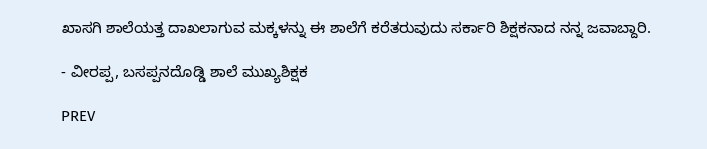ಖಾಸಗಿ ಶಾಲೆಯತ್ತ ದಾಖಲಾಗುವ ಮಕ್ಕಳನ್ನು ಈ ಶಾಲೆಗೆ ಕರೆತರುವುದು ಸರ್ಕಾರಿ ಶಿಕ್ಷಕನಾದ ನನ್ನ ಜವಾಬ್ದಾರಿ.

- ವೀರಪ್ಪ, ಬಸಪ್ಪನದೊಡ್ಡಿ ಶಾಲೆ ಮುಖ್ಯಶಿಕ್ಷಕ

PREV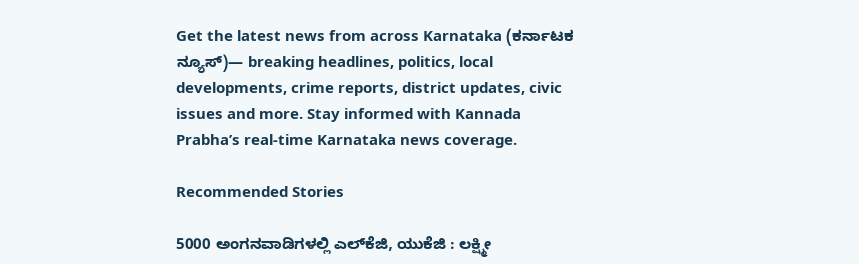Get the latest news from across Karnataka (ಕರ್ನಾಟಕ ನ್ಯೂಸ್)— breaking headlines, politics, local developments, crime reports, district updates, civic issues and more. Stay informed with Kannada Prabha’s real‑time Karnataka news coverage.

Recommended Stories

5000 ಅಂಗನವಾಡಿಗಳಲ್ಲಿ ಎಲ್‌ಕೆಜಿ, ಯುಕೆಜಿ : ಲಕ್ಷ್ಮೀ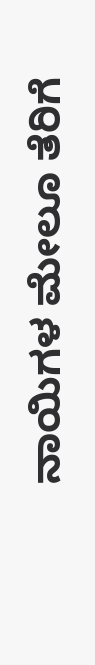ನಾಯಿಗಳ ಮೇಲೂ ತೆರಿಗೆ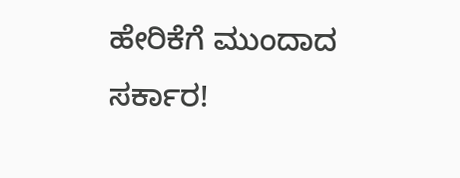ಹೇರಿಕೆಗೆ ಮುಂದಾದ ಸರ್ಕಾರ!